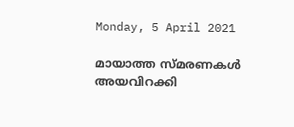Monday, 5 April 2021

മായാത്ത സ്മരണകള്‍ അയവിറക്കി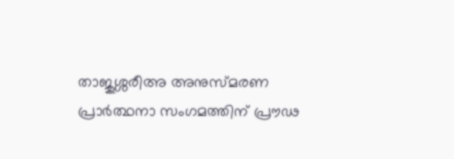താജുശ്ശരീഅ അനുസ്മരണ പ്രാര്‍ത്ഥനാ സംഗമത്തിന് പ്രൗഢ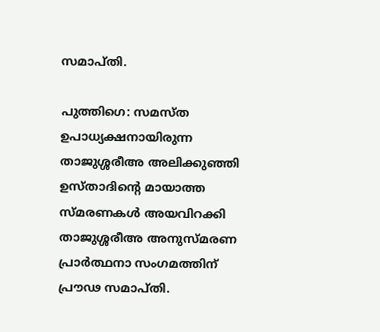സമാപ്തി.

പുത്തിഗെ: സമസ്ത ഉപാധ്യക്ഷനായിരുന്ന താജുശ്ശരീഅ അലിക്കുഞ്ഞി ഉസ്താദിന്റെ മായാത്ത സ്മരണകള്‍ അയവിറക്കി താജുശ്ശരീഅ അനുസ്മരണ പ്രാര്‍ത്ഥനാ സംഗമത്തിന് പ്രൗഢ സമാപ്തി.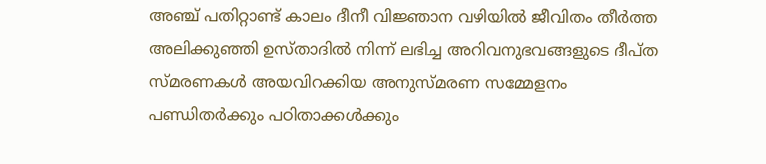അഞ്ച് പതിറ്റാണ്ട് കാലം ദീനീ വിജ്ഞാന വഴിയില്‍ ജീവിതം തീര്‍ത്ത അലിക്കുഞ്ഞി ഉസ്താദില്‍ നിന്ന് ലഭിച്ച അറിവനുഭവങ്ങളുടെ ദീപ്ത സ്മരണകള്‍ അയവിറക്കിയ അനുസ്മരണ സമ്മേളനം പണ്ഡിതര്‍ക്കും പഠിതാക്കള്‍ക്കും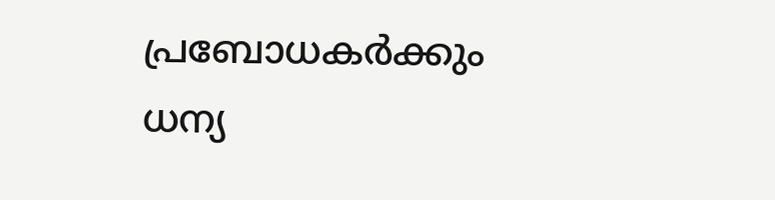പ്രബോധകര്‍ക്കും ധന്യ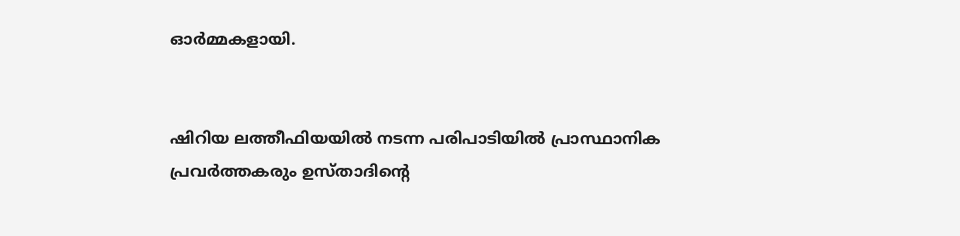ഓര്‍മ്മകളായി.


ഷിറിയ ലത്തീഫിയയില്‍ നടന്ന പരിപാടിയില്‍ പ്രാസ്ഥാനിക പ്രവര്‍ത്തകരും ഉസ്താദിന്റെ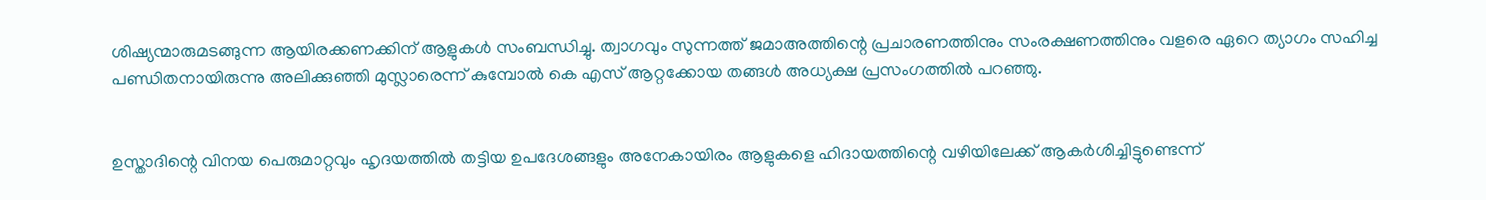ശിഷ്യന്മാരുമടങ്ങുന്ന ആയിരക്കണക്കിന് ആളുകള്‍ സംബന്ധിച്ചു. ത്വാഗവും സുന്നത്ത് ജമാഅത്തിന്റെ പ്രചാരണത്തിനും സംരക്ഷണത്തിനും വളരെ ഏറെ ത്യാഗം സഹിച്ച പണ്ഡിതനായിരുന്നു അലിക്കുഞ്ഞി മുസ്ലാരെന്ന് കുമ്പോല്‍ കെ എസ് ആറ്റക്കോയ തങ്ങള്‍ അധ്യക്ഷ പ്രസംഗത്തില്‍ പറഞ്ഞു.


ഉസ്താദിന്റെ വിനയ പെരുമാറ്റവും ഹൃദയത്തില്‍ തട്ടിയ ഉപദേശങ്ങളും അനേകായിരം ആളുകളെ ഹിദായത്തിന്റെ വഴിയിലേക്ക് ആകര്‍ശിച്ചിട്ടുണ്ടെന്ന്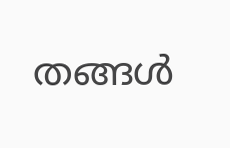തങ്ങള്‍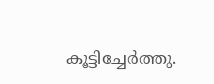കൂട്ടിച്ചേര്‍ത്തു.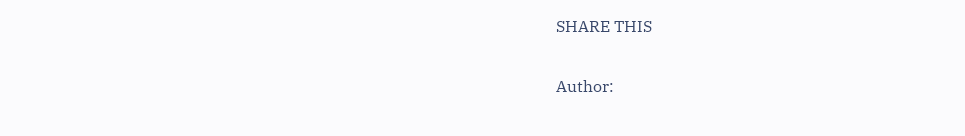SHARE THIS

Author: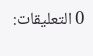0 التعليقات: